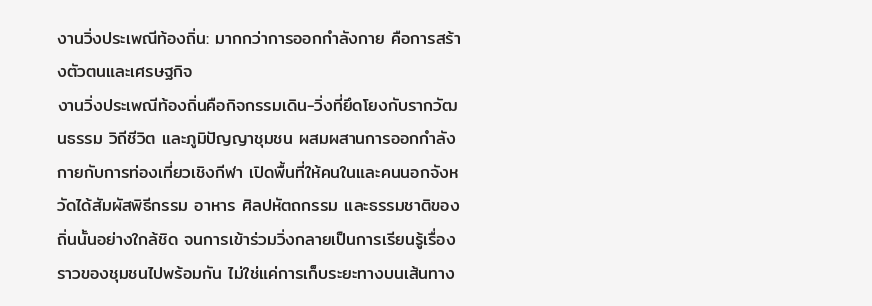งานวิ่งประเพณีท้องถิ่น: มากกว่าการออกกำลังกาย คือการสร้างตัวตนและเศรษฐกิจ
งานวิ่งประเพณีท้องถิ่นคือกิจกรรมเดิน-วิ่งที่ยึดโยงกับรากวัฒนธรรม วิถีชีวิต และภูมิปัญญาชุมชน ผสมผสานการออกกำลังกายกับการท่องเที่ยวเชิงกีฬา เปิดพื้นที่ให้คนในและคนนอกจังหวัดได้สัมผัสพิธีกรรม อาหาร ศิลปหัตถกรรม และธรรมชาติของถิ่นนั้นอย่างใกล้ชิด จนการเข้าร่วมวิ่งกลายเป็นการเรียนรู้เรื่องราวของชุมชนไปพร้อมกัน ไม่ใช่แค่การเก็บระยะทางบนเส้นทาง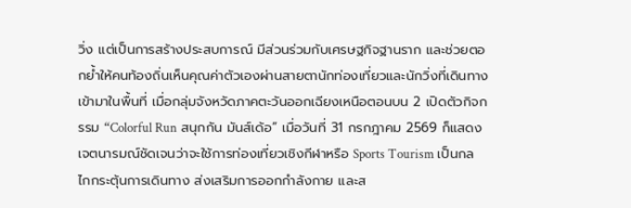วิ่ง แต่เป็นการสร้างประสบการณ์ มีส่วนร่วมกับเศรษฐกิจฐานราก และช่วยตอกย้ำให้คนท้องถิ่นเห็นคุณค่าตัวเองผ่านสายตานักท่องเที่ยวและนักวิ่งที่เดินทางเข้ามาในพื้นที่ เมื่อกลุ่มจังหวัดภาคตะวันออกเฉียงเหนือตอนบน 2 เปิดตัวกิจกรรม “Colorful Run สนุกกัน มันส์เด้อ” เมื่อวันที่ 31 กรกฎาคม 2569 ก็แสดงเจตนารมณ์ชัดเจนว่าจะใช้การท่องเที่ยวเชิงกีฬาหรือ Sports Tourism เป็นกลไกกระตุ้นการเดินทาง ส่งเสริมการออกกำลังกาย และส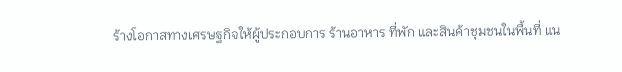ร้างโอกาสทางเศรษฐกิจให้ผู้ประกอบการ ร้านอาหาร ที่พัก และสินค้าชุมชนในพื้นที่ แน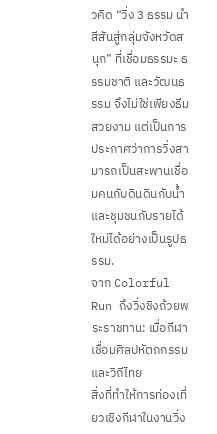วคิด “วิ่ง 3 ธรรม นำสีสันสู่กลุ่มจังหวัดสนุก” ที่เชื่อมธรรมะ ธรรมชาติ และวัฒนธรรม จึงไม่ใช่เพียงธีมสวยงาม แต่เป็นการประกาศว่าการวิ่งสามารถเป็นสะพานเชื่อมคนกับดินดินกับน้ำ และชุมชนกับรายได้ใหม่ได้อย่างเป็นรูปธรรม.
จาก Colorful Run ถึงวิ่งชิงถ้วยพระราชทาน: เมื่อกีฬาเชื่อมศิลปหัตถกรรมและวิถีไทย
สิ่งที่ทำให้การท่องเที่ยวเชิงกีฬาในงานวิ่ง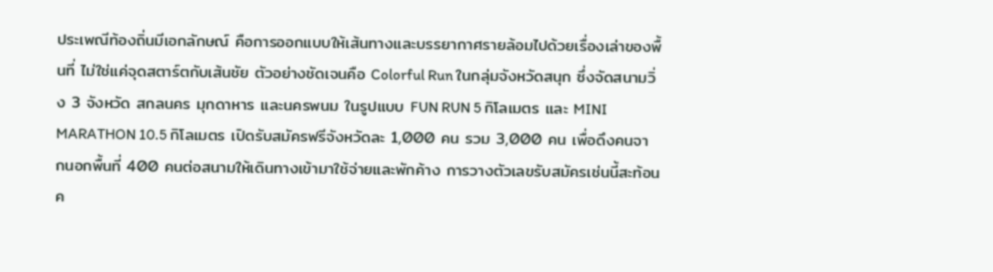ประเพณีท้องถิ่นมีเอกลักษณ์ คือการออกแบบให้เส้นทางและบรรยากาศรายล้อมไปด้วยเรื่องเล่าของพื้นที่ ไม่ใช่แค่จุดสตาร์ตกับเส้นชัย ตัวอย่างชัดเจนคือ Colorful Run ในกลุ่มจังหวัดสนุก ซึ่งจัดสนามวิ่ง 3 จังหวัด สกลนคร มุกดาหาร และนครพนม ในรูปแบบ FUN RUN 5 กิโลเมตร และ MINI MARATHON 10.5 กิโลเมตร เปิดรับสมัครฟรีจังหวัดละ 1,000 คน รวม 3,000 คน เพื่อดึงคนจากนอกพื้นที่ 400 คนต่อสนามให้เดินทางเข้ามาใช้จ่ายและพักค้าง การวางตัวเลขรับสมัครเช่นนี้สะท้อนค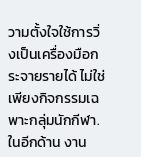วามตั้งใจใช้การวิ่งเป็นเครื่องมือกระจายรายได้ ไม่ใช่เพียงกิจกรรมเฉพาะกลุ่มนักกีฬา. ในอีกด้าน งาน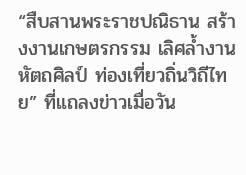“สืบสานพระราชปณิธาน สร้างงานเกษตรกรรม เลิศล้ำงานหัตถศิลป์ ท่องเที่ยวถิ่นวิถีไทย” ที่แถลงข่าวเมื่อวัน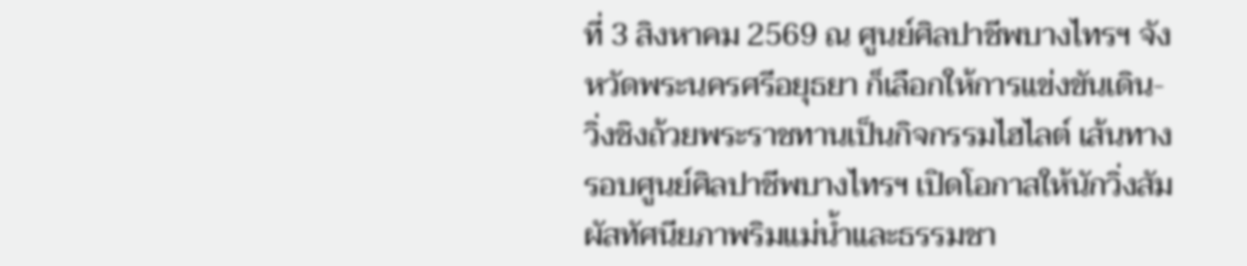ที่ 3 สิงหาคม 2569 ณ ศูนย์ศิลปาชีพบางไทรฯ จังหวัดพระนครศรีอยุธยา ก็เลือกให้การแข่งขันเดิน-วิ่งชิงถ้วยพระราชทานเป็นกิจกรรมไฮไลต์ เส้นทางรอบศูนย์ศิลปาชีพบางไทรฯ เปิดโอกาสให้นักวิ่งสัมผัสทัศนียภาพริมแม่น้ำและธรรมชา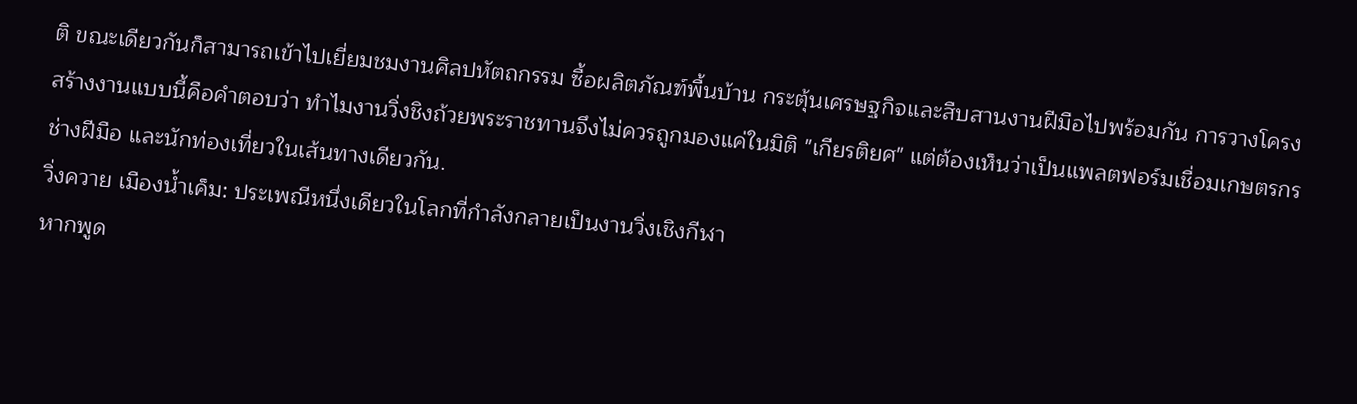ติ ขณะเดียวกันก็สามารถเข้าไปเยี่ยมชมงานศิลปหัตถกรรม ซื้อผลิตภัณฑ์พื้นบ้าน กระตุ้นเศรษฐกิจและสืบสานงานฝีมือไปพร้อมกัน การวางโครงสร้างงานแบบนี้คือคำตอบว่า ทำไมงานวิ่งชิงถ้วยพระราชทานจึงไม่ควรถูกมองแค่ในมิติ "เกียรติยศ" แต่ต้องเห็นว่าเป็นแพลตฟอร์มเชื่อมเกษตรกร ช่างฝีมือ และนักท่องเที่ยวในเส้นทางเดียวกัน.
วิ่งควาย เมืองน้ำเค็ม: ประเพณีหนึ่งเดียวในโลกที่กำลังกลายเป็นงานวิ่งเชิงกีฬา
หากพูด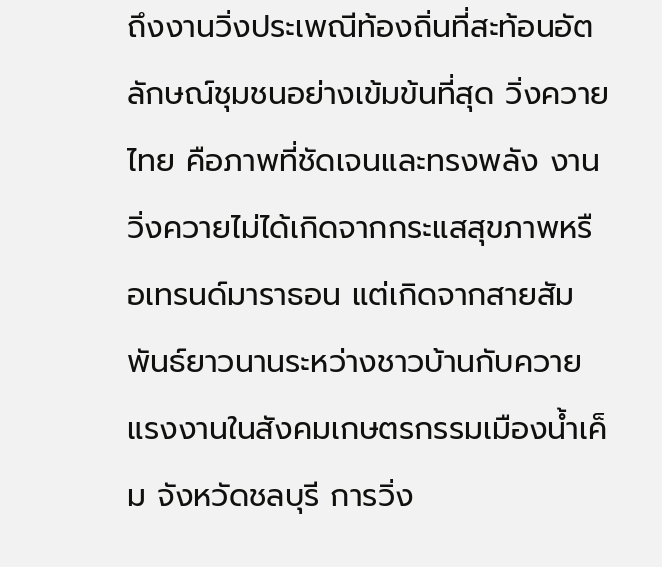ถึงงานวิ่งประเพณีท้องถิ่นที่สะท้อนอัตลักษณ์ชุมชนอย่างเข้มข้นที่สุด วิ่งควาย ไทย คือภาพที่ชัดเจนและทรงพลัง งานวิ่งควายไม่ได้เกิดจากกระแสสุขภาพหรือเทรนด์มาราธอน แต่เกิดจากสายสัมพันธ์ยาวนานระหว่างชาวบ้านกับควายแรงงานในสังคมเกษตรกรรมเมืองน้ำเค็ม จังหวัดชลบุรี การวิ่ง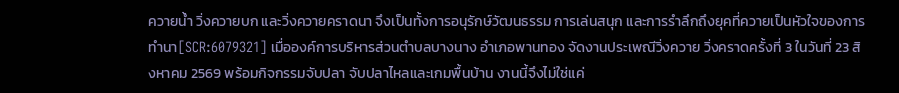ควายน้ำ วิ่งควายบก และวิ่งควายคราดนา จึงเป็นทั้งการอนุรักษ์วัฒนธรรม การเล่นสนุก และการรำลึกถึงยุคที่ควายเป็นหัวใจของการทำนา[SCR:6079321] เมื่อองค์การบริหารส่วนตำบลบางนาง อำเภอพานทอง จัดงานประเพณีวิ่งควาย วิ่งคราดครั้งที่ 3 ในวันที่ 23 สิงหาคม 2569 พร้อมกิจกรรมจับปลา จับปลาไหลและเกมพื้นบ้าน งานนี้จึงไม่ใช่แค่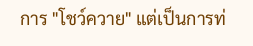การ "โชว์ควาย" แต่เป็นการท่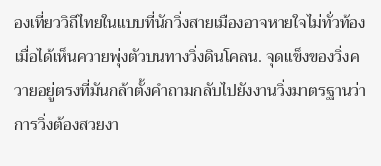องเที่ยววิถีไทยในแบบที่นักวิ่งสายเมืองอาจหายใจไม่ทั่วท้องเมื่อได้เห็นควายพุ่งตัวบนทางวิ่งดินโคลน. จุดแข็งของวิ่งควายอยู่ตรงที่มันกล้าตั้งคำถามกลับไปยังงานวิ่งมาตรฐานว่า การวิ่งต้องสวยงา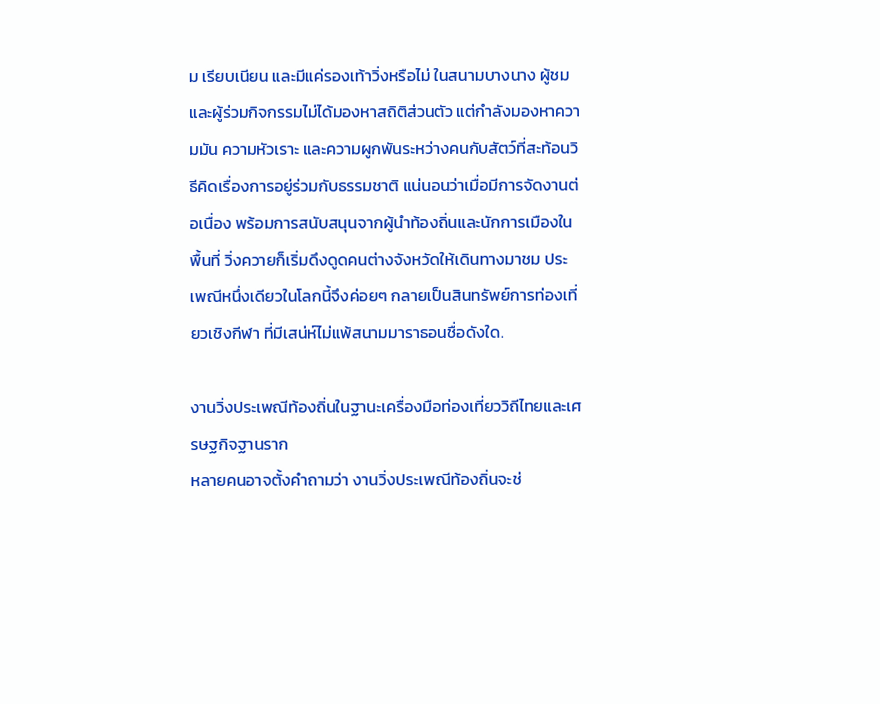ม เรียบเนียน และมีแค่รองเท้าวิ่งหรือไม่ ในสนามบางนาง ผู้ชมและผู้ร่วมกิจกรรมไม่ได้มองหาสถิติส่วนตัว แต่กำลังมองหาความมัน ความหัวเราะ และความผูกพันระหว่างคนกับสัตว์ที่สะท้อนวิธีคิดเรื่องการอยู่ร่วมกับธรรมชาติ แน่นอนว่าเมื่อมีการจัดงานต่อเนื่อง พร้อมการสนับสนุนจากผู้นำท้องถิ่นและนักการเมืองในพื้นที่ วิ่งควายก็เริ่มดึงดูดคนต่างจังหวัดให้เดินทางมาชม ประเพณีหนึ่งเดียวในโลกนี้จึงค่อยๆ กลายเป็นสินทรัพย์การท่องเที่ยวเชิงกีฬา ที่มีเสน่ห์ไม่แพ้สนามมาราธอนชื่อดังใด.

งานวิ่งประเพณีท้องถิ่นในฐานะเครื่องมือท่องเที่ยววิถีไทยและเศรษฐกิจฐานราก
หลายคนอาจตั้งคำถามว่า งานวิ่งประเพณีท้องถิ่นจะช่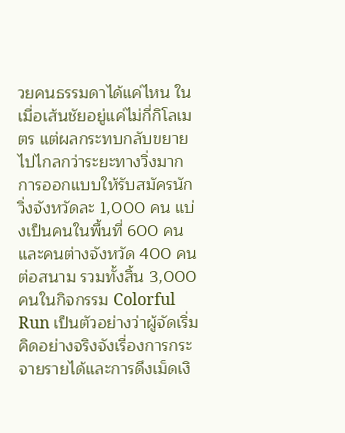วยคนธรรมดาได้แค่ไหน ในเมื่อเส้นชัยอยู่แค่ไม่กี่กิโลเมตร แต่ผลกระทบกลับขยายไปไกลกว่าระยะทางวิ่งมาก การออกแบบให้รับสมัครนักวิ่งจังหวัดละ 1,000 คน แบ่งเป็นคนในพื้นที่ 600 คน และคนต่างจังหวัด 400 คนต่อสนาม รวมทั้งสิ้น 3,000 คนในกิจกรรม Colorful Run เป็นตัวอย่างว่าผู้จัดเริ่มคิดอย่างจริงจังเรื่องการกระจายรายได้และการดึงเม็ดเงิ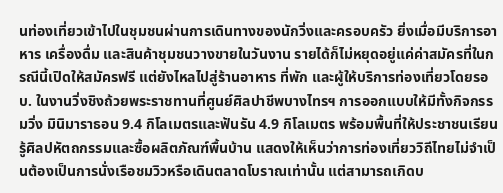นท่องเที่ยวเข้าไปในชุมชนผ่านการเดินทางของนักวิ่งและครอบครัว ยิ่งเมื่อมีบริการอาหาร เครื่องดื่ม และสินค้าชุมชนวางขายในวันงาน รายได้ก็ไม่หยุดอยู่แค่ค่าสมัครที่ในกรณีนี้เปิดให้สมัครฟรี แต่ยังไหลไปสู่ร้านอาหาร ที่พัก และผู้ให้บริการท่องเที่ยวโดยรอบ. ในงานวิ่งชิงถ้วยพระราชทานที่ศูนย์ศิลปาชีพบางไทรฯ การออกแบบให้มีทั้งกิจกรรมวิ่ง มินิมาราธอน 9.4 กิโลเมตรและฟันรัน 4.9 กิโลเมตร พร้อมพื้นที่ให้ประชาชนเรียนรู้ศิลปหัตถกรรมและซื้อผลิตภัณฑ์พื้นบ้าน แสดงให้เห็นว่าการท่องเที่ยววิถีไทยไม่จำเป็นต้องเป็นการนั่งเรือชมวิวหรือเดินตลาดโบราณเท่านั้น แต่สามารถเกิดบ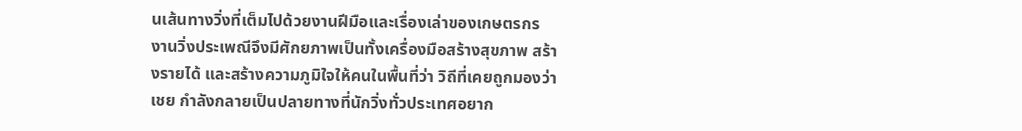นเส้นทางวิ่งที่เต็มไปด้วยงานฝีมือและเรื่องเล่าของเกษตรกร งานวิ่งประเพณีจึงมีศักยภาพเป็นทั้งเครื่องมือสร้างสุขภาพ สร้างรายได้ และสร้างความภูมิใจให้คนในพื้นที่ว่า วิถีที่เคยถูกมองว่าเชย กำลังกลายเป็นปลายทางที่นักวิ่งทั่วประเทศอยาก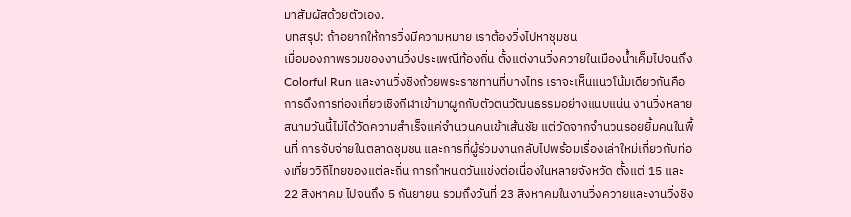มาสัมผัสด้วยตัวเอง.
บทสรุป: ถ้าอยากให้การวิ่งมีความหมาย เราต้องวิ่งไปหาชุมชน
เมื่อมองภาพรวมของงานวิ่งประเพณีท้องถิ่น ตั้งแต่งานวิ่งควายในเมืองน้ำเค็มไปจนถึง Colorful Run และงานวิ่งชิงถ้วยพระราชทานที่บางไทร เราจะเห็นแนวโน้มเดียวกันคือการดึงการท่องเที่ยวเชิงกีฬาเข้ามาผูกกับตัวตนวัฒนธรรมอย่างแนบแน่น งานวิ่งหลายสนามวันนี้ไม่ได้วัดความสำเร็จแค่จำนวนคนเข้าเส้นชัย แต่วัดจากจำนวนรอยยิ้มคนในพื้นที่ การจับจ่ายในตลาดชุมชน และการที่ผู้ร่วมงานกลับไปพร้อมเรื่องเล่าใหม่เกี่ยวกับท่องเที่ยววิถีไทยของแต่ละถิ่น การกำหนดวันแข่งต่อเนื่องในหลายจังหวัด ตั้งแต่ 15 และ 22 สิงหาคม ไปจนถึง 5 กันยายน รวมถึงวันที่ 23 สิงหาคมในงานวิ่งควายและงานวิ่งชิง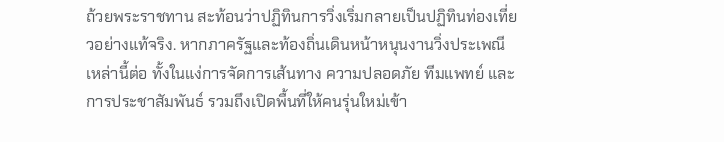ถ้วยพระราชทาน สะท้อนว่าปฏิทินการวิ่งเริ่มกลายเป็นปฏิทินท่องเที่ยวอย่างแท้จริง. หากภาครัฐและท้องถิ่นเดินหน้าหนุนงานวิ่งประเพณีเหล่านี้ต่อ ทั้งในแง่การจัดการเส้นทาง ความปลอดภัย ทีมแพทย์ และการประชาสัมพันธ์ รวมถึงเปิดพื้นที่ให้คนรุ่นใหม่เข้า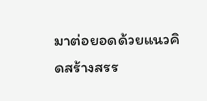มาต่อยอดด้วยแนวคิดสร้างสรร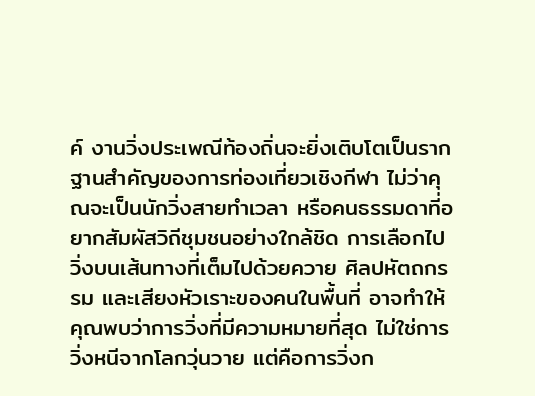ค์ งานวิ่งประเพณีท้องถิ่นจะยิ่งเติบโตเป็นรากฐานสำคัญของการท่องเที่ยวเชิงกีฬา ไม่ว่าคุณจะเป็นนักวิ่งสายทำเวลา หรือคนธรรมดาที่อยากสัมผัสวิถีชุมชนอย่างใกล้ชิด การเลือกไปวิ่งบนเส้นทางที่เต็มไปด้วยควาย ศิลปหัตถกรรม และเสียงหัวเราะของคนในพื้นที่ อาจทำให้คุณพบว่าการวิ่งที่มีความหมายที่สุด ไม่ใช่การวิ่งหนีจากโลกวุ่นวาย แต่คือการวิ่งก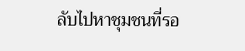ลับไปหาชุมชนที่รอ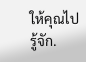ให้คุณไปรู้จัก.